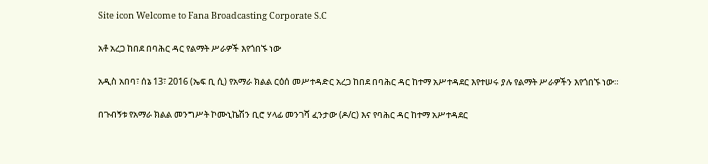Site icon Welcome to Fana Broadcasting Corporate S.C

አቶ አረጋ ከበደ በባሕር ዳር የልማት ሥራዎች እየጎበኙ ነው

አዲስ አበባ፣ ሰኔ 13፣ 2016 (ኤፍ ቢ ሲ) የአማራ ክልል ርዕሰ መሥተዳድር አረጋ ከበደ በባሕር ዳር ከተማ አሥተዳደር እየተሠሩ ያሉ የልማት ሥራዎችን እየጎበኙ ነው።

በጉብኝቱ የአማራ ክልል መንግሥት ኮሙኒኬሽን ቢሮ ሃላፊ መንገሻ ፈንታው (ዶ/ር) እና የባሕር ዳር ከተማ አሥተዳደር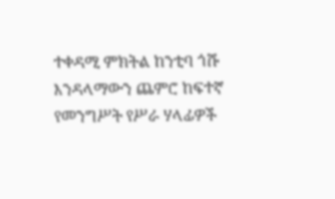ተቀዳሚ ምክትል ከንቲባ ጎሹ እንዳላማውን ጨምሮ ከፍተኛ የመንግሥት የሥራ ሃላፊዎች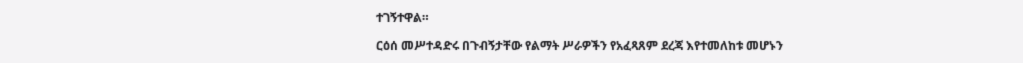ተገኝተዋል።

ርዕሰ መሥተዳድሩ በጉብኝታቸው የልማት ሥራዎችን የአፈጻጸም ደረጃ እየተመለከቱ መሆኑን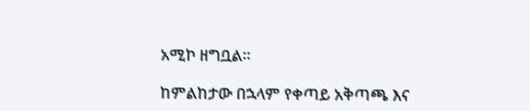አሚኮ ዘግቧል፡፡

ከምልከታው በኋላም የቀጣይ አቅጣጫ እና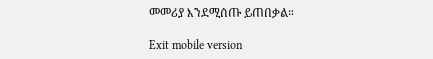መመሪያ እንደሚሰጡ ይጠበቃል።

Exit mobile version